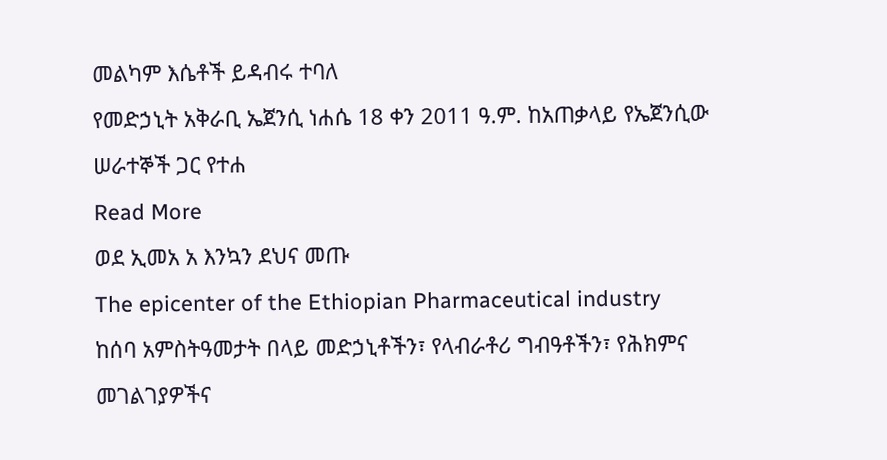መልካም እሴቶች ይዳብሩ ተባለ
የመድኃኒት አቅራቢ ኤጀንሲ ነሐሴ 18 ቀን 2011 ዓ.ም. ከአጠቃላይ የኤጀንሲው ሠራተኞች ጋር የተሐ
Read More
ወደ ኢመአ አ እንኳን ደህና መጡ
The epicenter of the Ethiopian Pharmaceutical industry
ከሰባ አምስትዓመታት በላይ መድኃኒቶችን፣ የላብራቶሪ ግብዓቶችን፣ የሕክምና መገልገያዎችና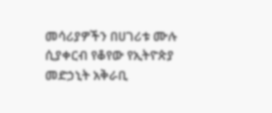መሳሪያዎችን በሀገሪቱ ሙሉ ሲያቀርብ የቆየው የኢትዮጵያ መድኃኒት አቅራቢ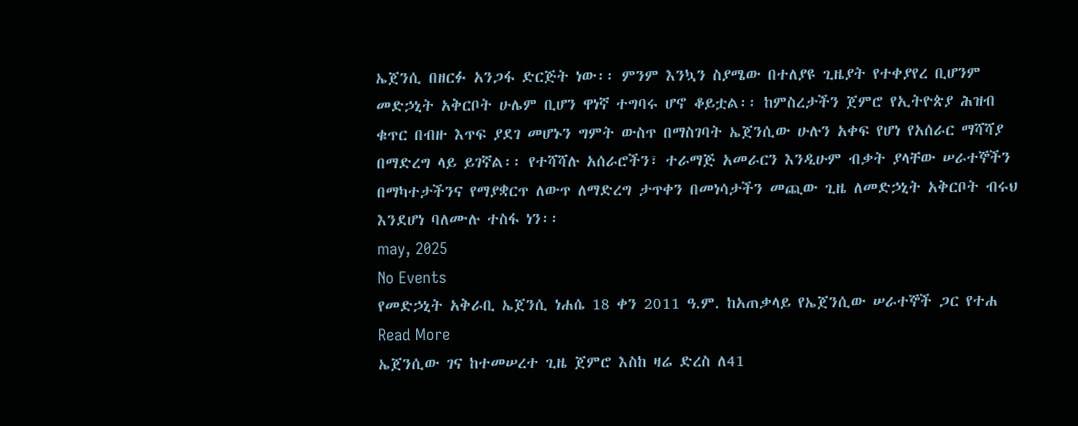ኤጀንሲ በዘርፉ አንጋፋ ድርጅት ነው፡፡ ምንም እንኳን ስያሜው በተለያዩ ጊዜያት የተቀያየረ ቢሆንም መድኃኒት አቅርቦት ሁሌም ቢሆን ዋነኛ ተግባሩ ሆኖ ቆይቷል፡፡ ከምስረታችን ጀምሮ የኢትዮጵያ ሕዝብ ቁጥር በብዙ እጥፍ ያደገ መሆኑን ግምት ውስጥ በማስገባት ኤጀንሲው ሁሉን አቀፍ የሆነ የአሰራር ማሻሻያ በማድረግ ላይ ይገኛል፡፡ የተሻሻሉ አሰራሮችን፣ ተራማጅ አመራርን እንዲሁም ብቃት ያላቸው ሠራተኞችን በማካተታችንና የማያቋርጥ ለውጥ ለማድረግ ታጥቀን በመነሳታችን መጪው ጊዜ ለመድኃኒት አቅርቦት ብሩህ እንደሆነ ባለሙሉ ተስፋ ነን፡፡
may, 2025
No Events
የመድኃኒት አቅራቢ ኤጀንሲ ነሐሴ 18 ቀን 2011 ዓ.ም. ከአጠቃላይ የኤጀንሲው ሠራተኞች ጋር የተሐ
Read More
ኤጀንሲው ገና ከተመሠረተ ጊዜ ጀምሮ እስከ ዛሬ ድረስ ለ41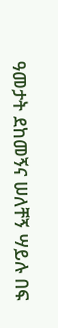ዓመታት ደከመኝና ሠለቸኝ ሣይሉ በፍ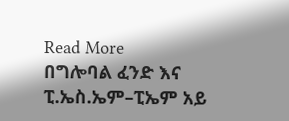Read More
በግሎባል ፈንድ እና ፒ.ኤስ.ኤም–ፒኤም አይ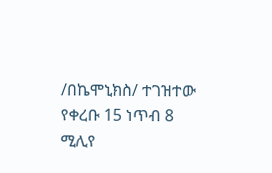/በኬሞኒክስ/ ተገዝተው የቀረቡ 15 ነጥብ 8 ሚሊየ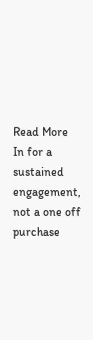Read More
In for a sustained engagement, not a one off purchase